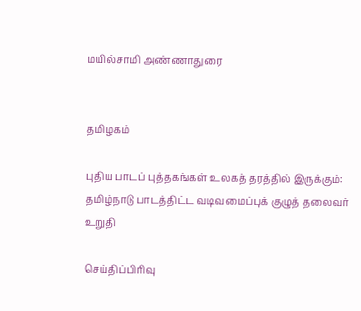மயில்சாமி அண்ணாதுரை


தமிழகம்

புதிய பாடப் புத்தகங்கள் உலகத் தரத்தில் இருக்கும்: தமிழ்நாடு பாடத்திட்ட வடிவமைப்புக் குழுத் தலைவர் உறுதி

செய்திப்பிரிவு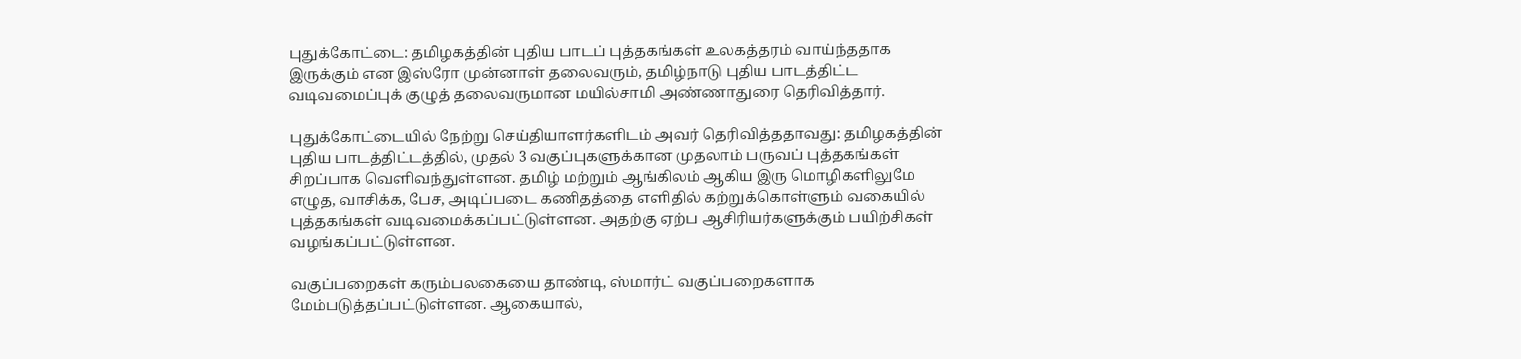புதுக்கோட்டை: தமிழகத்தின் புதிய பாடப் புத்தகங்கள் உலகத்தரம் வாய்ந்ததாக இருக்கும் என இஸ்ரோ முன்னாள் தலைவரும், தமிழ்நாடு புதிய பாடத்திட்ட வடிவமைப்புக் குழுத் தலைவருமான மயில்சாமி அண்ணாதுரை தெரிவித்தார்.

புதுக்கோட்டையில் நேற்று செய்தியாளர்களிடம் அவர் தெரிவித்ததாவது: தமிழகத்தின் புதிய பாடத்திட்டத்தில், முதல் 3 வகுப்புகளுக்கான முதலாம் பருவப் புத்தகங்கள் சிறப்பாக வெளிவந்துள்ளன. தமிழ் மற்றும் ஆங்கிலம் ஆகிய இரு மொழிகளிலுமே எழுத, வாசிக்க, பேச, அடிப்படை கணிதத்தை எளிதில் கற்றுக்கொள்ளும் வகையில் புத்தகங்கள் வடிவமைக்கப்பட்டுள்ளன. அதற்கு ஏற்ப ஆசிரியர்களுக்கும் பயிற்சிகள் வழங்கப்பட்டுள்ளன.

வகுப்பறைகள் கரும்பலகையை தாண்டி, ஸ்மார்ட் வகுப்பறைகளாக மேம்படுத்தப்பட்டுள்ளன. ஆகையால்,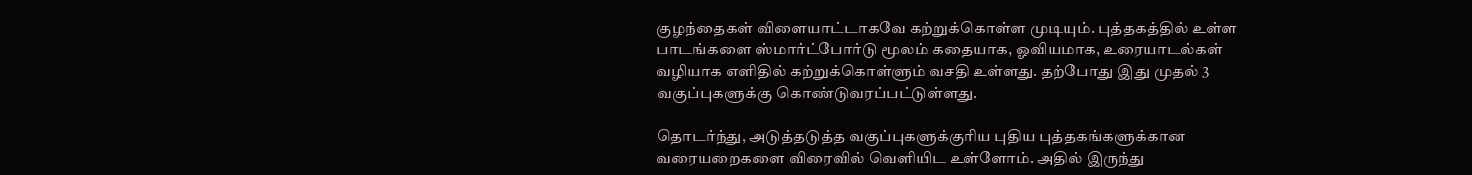குழந்தைகள் விளையாட்டாகவே கற்றுக்கொள்ள முடியும். புத்தகத்தில் உள்ள பாடங்களை ஸ்மார்ட்போர்டு மூலம் கதையாக, ஓவியமாக, உரையாடல்கள் வழியாக எளிதில் கற்றுக்கொள்ளும் வசதி உள்ளது. தற்போது இது முதல் 3 வகுப்புகளுக்கு கொண்டுவரப்பட்டுள்ளது.

தொடர்ந்து, அடுத்தடுத்த வகுப்புகளுக்குரிய புதிய புத்தகங்களுக்கான வரையறைகளை விரைவில் வெளியிட உள்ளோம். அதில் இருந்து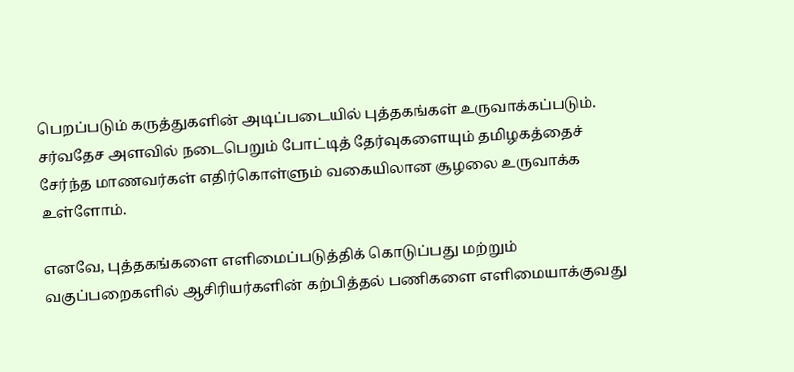பெறப்படும் கருத்துகளின் அடிப்படையில் புத்தகங்கள் உருவாக்கப்படும். சர்வதேச அளவில் நடைபெறும் போட்டித் தேர்வுகளையும் தமிழகத்தைச் சேர்ந்த மாணவர்கள் எதிர்கொள்ளும் வகையிலான சூழலை உருவாக்க உள்ளோம்.

எனவே, புத்தகங்களை எளிமைப்படுத்திக் கொடுப்பது மற்றும் வகுப்பறைகளில் ஆசிரியர்களின் கற்பித்தல் பணிகளை எளிமையாக்குவது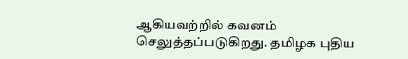ஆகியவற்றில் கவனம் செலுத்தப்படுகிறது. தமிழக புதிய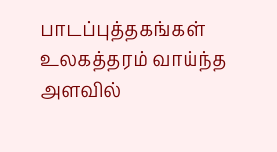பாடப்புத்தகங்கள் உலகத்தரம் வாய்ந்த அளவில்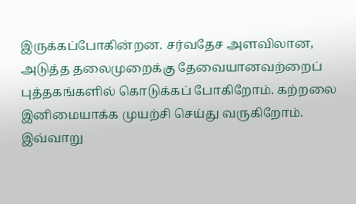இருக்கப்போகின்றன. சர்வதேச அளவிலான, அடுத்த தலைமுறைக்கு தேவையானவற்றைப் புத்தகங்களில் கொடுக்கப் போகிறோம். கற்றலை இனிமையாக்க முயற்சி செய்து வருகிறோம். இவ்வாறு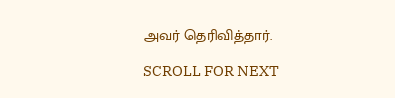அவர் தெரிவித்தார்.

SCROLL FOR NEXT